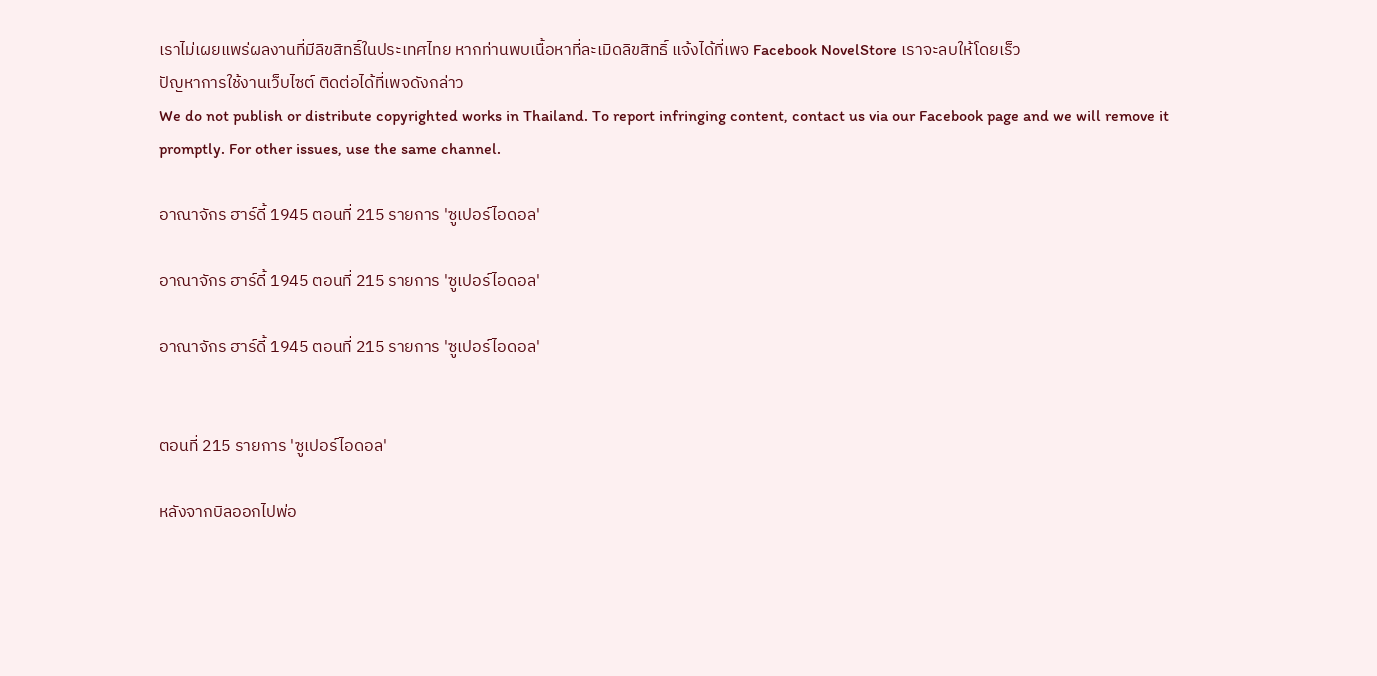เราไม่เผยแพร่ผลงานที่มีลิขสิทธิ์ในประเทศไทย หากท่านพบเนื้อหาที่ละเมิดลิขสิทธิ์ แจ้งได้ที่เพจ Facebook NovelStore เราจะลบให้โดยเร็ว
ปัญหาการใช้งานเว็บไซต์ ติดต่อได้ที่เพจดังกล่าว
We do not publish or distribute copyrighted works in Thailand. To report infringing content, contact us via our Facebook page and we will remove it promptly. For other issues, use the same channel.

อาณาจักร ฮาร์ดี้ 1945 ตอนที่ 215 รายการ 'ซูเปอร์ไอดอล'

อาณาจักร ฮาร์ดี้ 1945 ตอนที่ 215 รายการ 'ซูเปอร์ไอดอล'

อาณาจักร ฮาร์ดี้ 1945 ตอนที่ 215 รายการ 'ซูเปอร์ไอดอล'


ตอนที่ 215 รายการ 'ซูเปอร์ไอดอล'

หลังจากบิลออกไปพ่อ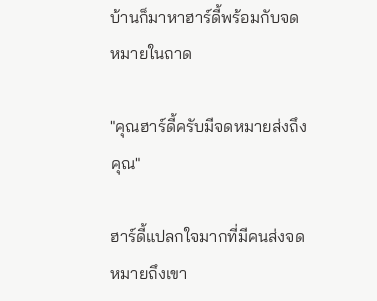บ้านก็มาหาฮาร์ดี้พร้อมกับจดหมายในถาด

"คุณฮาร์ดี้ครับมีจดหมายส่งถึงคุณ"

ฮาร์ดี้แปลกใจมากที่มีคนส่งจดหมายถึงเขา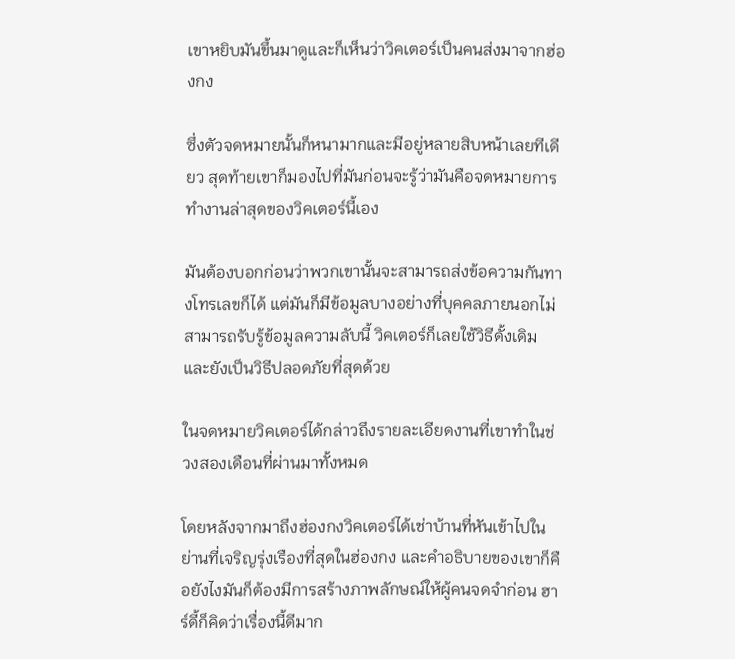เขาหยิบมันขึ้นมาดูและก็เห็นว่าวิคเตอร์เป็นคนส่งมาจากฮ่องกง

ซึ่งตัวจดหมายนั้นก็หนามากและมีอยู่หลายสิบหน้าเลยทีเดียว สุดท้ายเขาก็มองไปที่มันก่อนจะรู้ว่ามันคือจดหมายการทำงานล่าสุดของวิคเตอร์นี้เอง

มันต้องบอกก่อนว่าพวกเขานั้นจะสามารถส่งข้อความกันทางโทรเลขก็ได้ แต่มันก็มีข้อมูลบางอย่างที่บุคคลภายนอกไม่สามารถรับรู้ข้อมูลความลับนี้ วิคเตอร์ก็เลยใช้วิธีดั้งเดิมและยังเป็นวิธีปลอดภัยที่สุดด้วย

ในจดหมายวิคเตอร์ได้กล่าวถึงรายละเอียดงานที่เขาทำในช่วงสองเดือนที่ผ่านมาทั้งหมด

โดยหลังจากมาถึงฮ่องกงวิคเตอร์ได้เช่าบ้านที่หันเข้าไปในย่านที่เจริญรุ่งเรืองที่สุดในฮ่องกง และคำอธิบายของเขาก็คือยังไงมันก็ต้องมีการสร้างภาพลักษณ์ให้ผู้คนจดจำก่อน ฮาร์ดี้ก็คิดว่าเรื่องนี้ดีมาก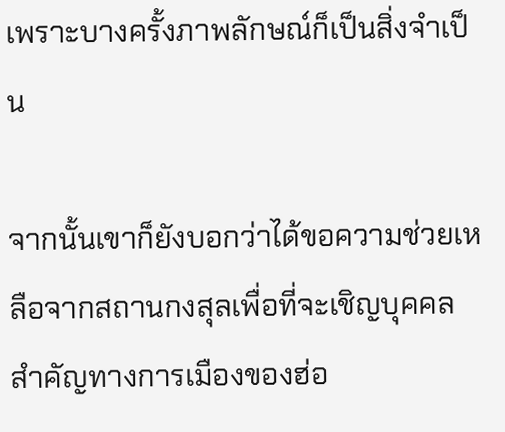เพราะบางครั้งภาพลักษณ์ก็เป็นสิ่งจำเป็น

จากนั้นเขาก็ยังบอกว่าได้ขอความช่วยเหลือจากสถานกงสุลเพื่อที่จะเชิญบุคคลสำคัญทางการเมืองของฮ่อ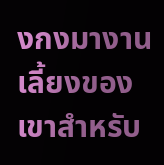งกงมางานเลี้ยงของเขาสำหรับ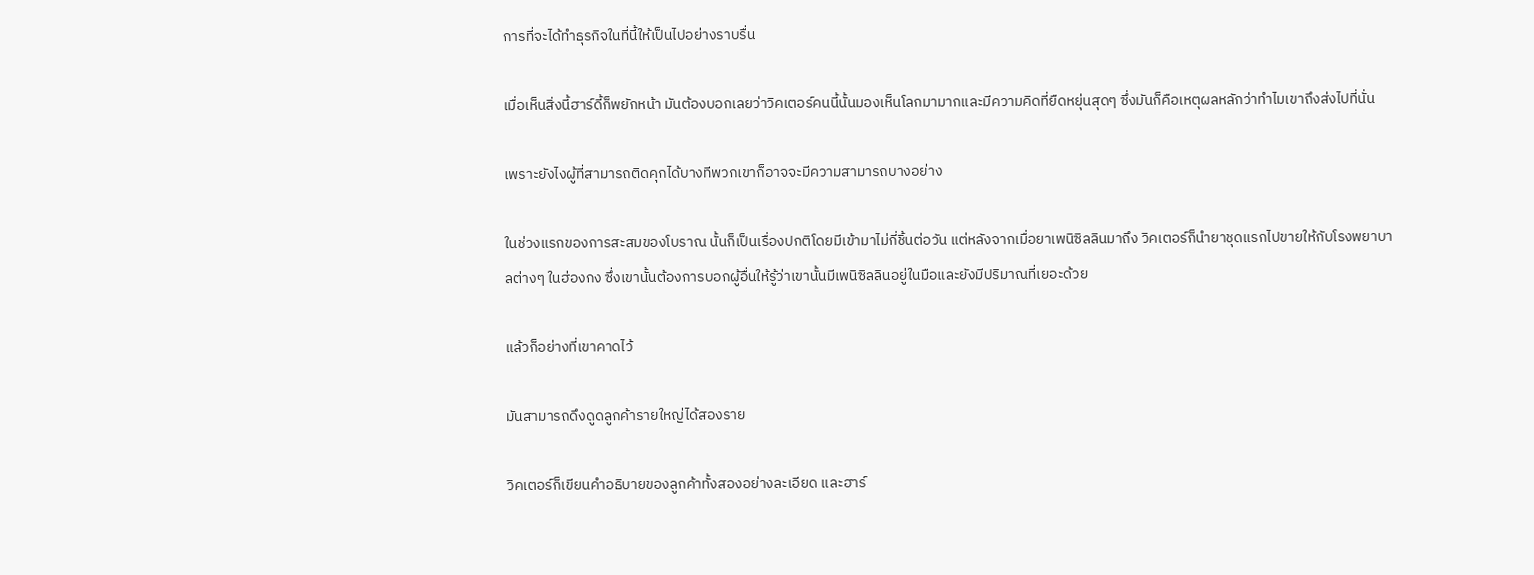การที่จะได้ทำธุรกิจในที่นี้ให้เป็นไปอย่างราบรื่น

เมื่อเห็นสิ่งนี้ฮาร์ดี้ก็พยักหน้า มันต้องบอกเลยว่าวิคเตอร์คนนี้นั้นมองเห็นโลกมามากและมีความคิดที่ยืดหยุ่นสุดๆ ซึ่งมันก็คือเหตุผลหลักว่าทำไมเขาถึงส่งไปที่นั่น

เพราะยังไงผู้ที่สามารถติดคุกได้บางทีพวกเขาก็อาจจะมีความสามารถบางอย่าง

ในช่วงแรกของการสะสมของโบราณ นั้นก็เป็นเรื่องปกติโดยมีเข้ามาไม่กี่ชิ้นต่อวัน แต่หลังจากเมื่อยาเพนิซิลลินมาถึง วิคเตอร์ก็นำยาชุดแรกไปขายให้กับโรงพยาบาลต่างๆ ในฮ่องกง ซึ่งเขานั้นต้องการบอกผู้อื่นให้รู้ว่าเขานั้นมีเพนิซิลลินอยู่ในมือและยังมีปริมาณที่เยอะด้วย

แล้วก็อย่างที่เขาคาดไว้

มันสามารถดึงดูดลูกค้ารายใหญ่ได้สองราย

วิคเตอร์ก็เขียนคำอธิบายของลูกค้าทั้งสองอย่างละเอียด และฮาร์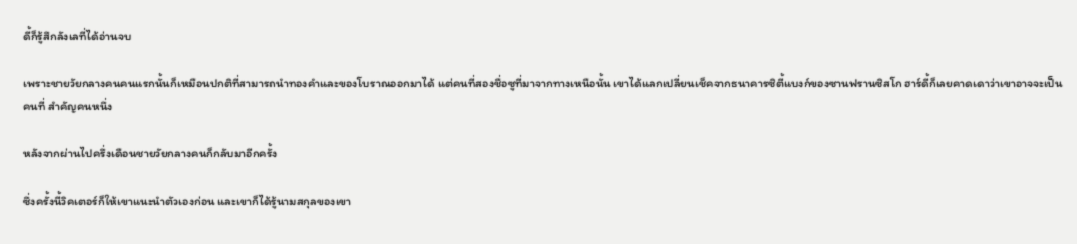ดี้ก็รู้สึกลังเลที่ได้อ่านจบ

เพราะชายวัยกลางคนคนแรกนั้นก็เหมือนปกติที่สามารถนำทองคำและของโบราณออกมาได้ แต่คนที่สองชื่อซูที่มาจากทางเหนือนั้น เขาได้แลกเปลี่ยนเช็คจากธนาคารซิตี้แบงก์ของซานฟรานซิสโก ฮาร์ดี้ก็เลยคาดเดาว่าเขาอาจจะเป็นคนที่ สำคัญคนหนึ่ง

หลังจากผ่านไปครึ่งเดือนชายวัยกลางคนก็กลับมาอีกครั้ง

ซึ่งครั้งนี้วิคเตอร์ก็ให้เขาแนะนำตัวเองก่อน และเขาก็ได้รู้นามสกุลของเขา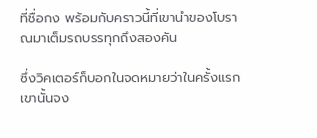ที่ชื่อกง พร้อมกับคราวนี้ที่เขานำของโบราณมาเต็มรถบรรทุกถึงสองคัน

ซึ่งวิคเตอร์ก็บอกในจดหมายว่าในครั้งแรกเขานั้นจง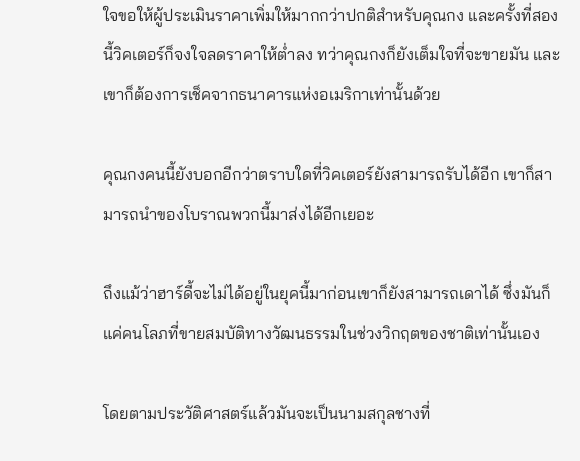ใจขอให้ผู้ประเมินราคาเพิ่มให้มากกว่าปกติสำหรับคุณกง และครั้งที่สองนี้วิคเตอร์ก็จงใจลดราคาให้ต่ำลง ทว่าคุณกงก็ยังเต็มใจที่จะขายมัน และเขาก็ต้องการเช็คจากธนาคารแห่งอเมริกาเท่านั้นด้วย

คุณกงคนนี้ยังบอกอีกว่าตราบใดที่วิคเตอร์ยังสามารถรับได้อีก เขาก็สามารถนำของโบราณพวกนี้มาส่งได้อีกเยอะ

ถึงแม้ว่าฮาร์ดี้จะไม่ได้อยู่ในยุคนี้มาก่อนเขาก็ยังสามารถเดาได้ ซึ่งมันก็แค่คนโลภที่ขายสมบัติทางวัฒนธรรมในช่วงวิกฤตของชาติเท่านั้นเอง

โดยตามประวัติศาสตร์แล้วมันจะเป็นนามสกุลชางที่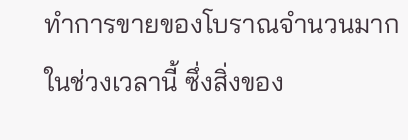ทำการขายของโบราณจำนวนมากในช่วงเวลานี้ ซึ่งสิ่งของ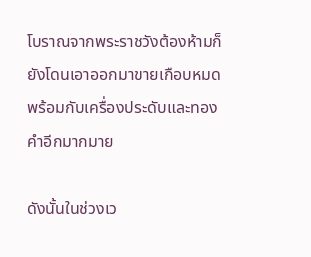โบราณจากพระราชวังต้องห้ามก็ยังโดนเอาออกมาขายเกือบหมด พร้อมกับเครื่องประดับและทองคำอีกมากมาย

ดังนั้นในช่วงเว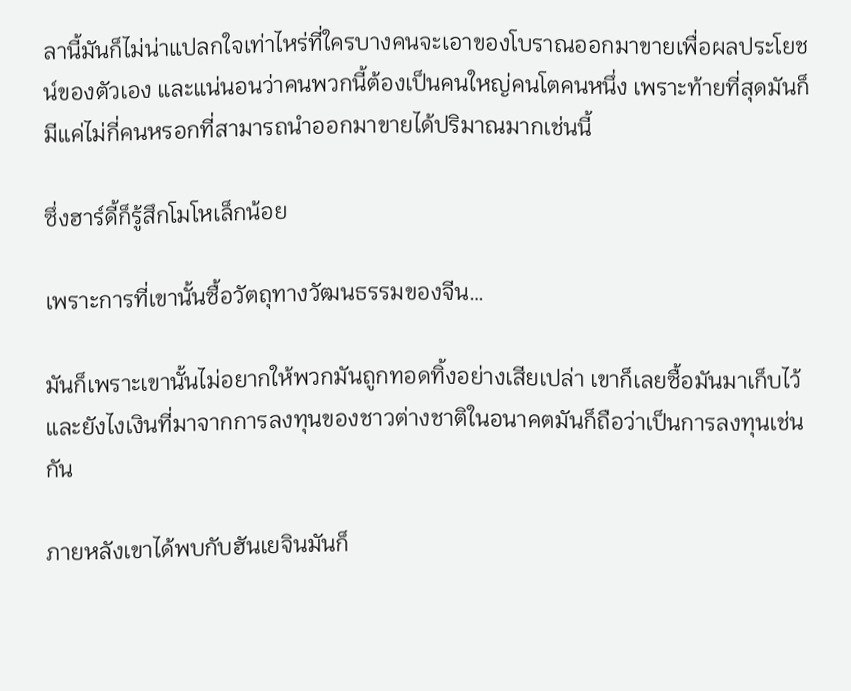ลานี้มันก็ไม่น่าแปลกใจเท่าไหร่ที่ใครบางคนจะเอาของโบราณออกมาขายเพื่อผลประโยชน์ของตัวเอง และแน่นอนว่าคนพวกนี้ต้องเป็นคนใหญ่คนโตคนหนึ่ง เพราะท้ายที่สุดมันก็มีแค่ไม่กี่คนหรอกที่สามารถนำออกมาขายได้ปริมาณมากเช่นนี้

ซึ่งฮาร์ดี้ก็รู้สึกโมโหเล็กน้อย

เพราะการที่เขานั้นซื้อวัตถุทางวัฒนธรรมของจีน…

มันก็เพราะเขานั้นไม่อยากให้พวกมันถูกทอดทิ้งอย่างเสียเปล่า เขาก็เลยซื้อมันมาเก็บไว้ และยังไงเงินที่มาจากการลงทุนของชาวต่างชาติในอนาคตมันก็ถือว่าเป็นการลงทุนเช่นกัน

ภายหลังเขาได้พบกับฮันเยจินมันก็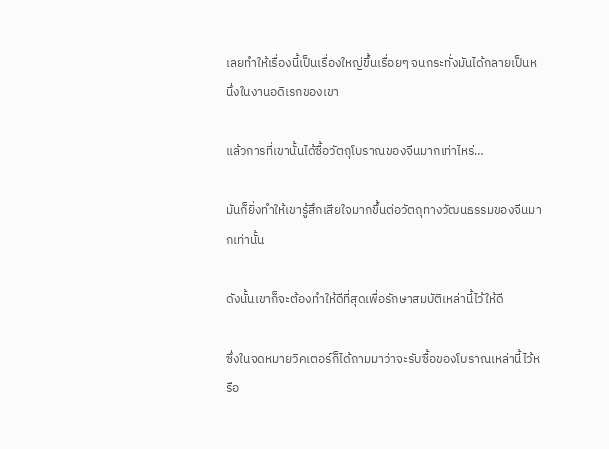เลยทำให้เรื่องนี้เป็นเรื่องใหญ่ขึ้นเรื่อยๆ จนกระทั่งมันได้กลายเป็นหนึ่งในงานอดิเรกของเขา

แล้วการที่เขานั้นได้ซื้อวัตถุโบราณของจีนมากเท่าไหร่…

มันก็ยิ่งทำให้เขารู้สึกเสียใจมากขึ้นต่อวัตถุทางวัฒนธรรมของจีนมากเท่านั้น

ดังนั้นเขาก็จะต้องทำให้ดีที่สุดเพื่อรักษาสมบัติเหล่านี้ไว้ให้ดี

ซึ่งในจดหมายวิคเตอร์ก็ได้ถามมาว่าจะรับซื้อของโบราณเหล่านี้ไว้หรือ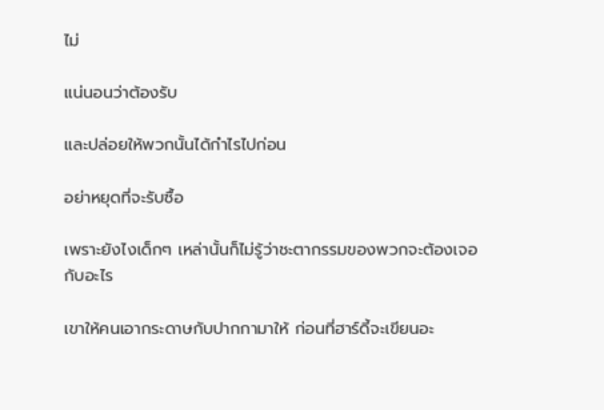ไม่

แน่นอนว่าต้องรับ

และปล่อยให้พวกนั้นได้กำไรไปก่อน

อย่าหยุดที่จะรับซื้อ

เพราะยังไงเด็กๆ เหล่านั้นก็ไม่รู้ว่าชะตากรรมของพวกจะต้องเจอกับอะไร

เขาให้คนเอากระดาษกับปากกามาให้ ก่อนที่ฮาร์ดี้จะเขียนอะ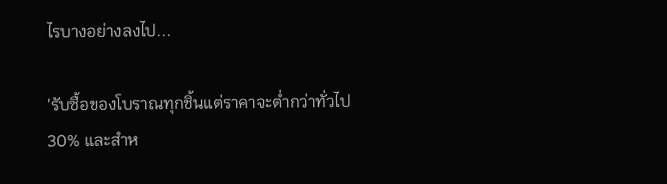ไรบางอย่างลงไป...

'รับซื้อของโบราณทุกชิ้นแต่ราคาจะต่ำกว่าทั่วไป 30% และสำห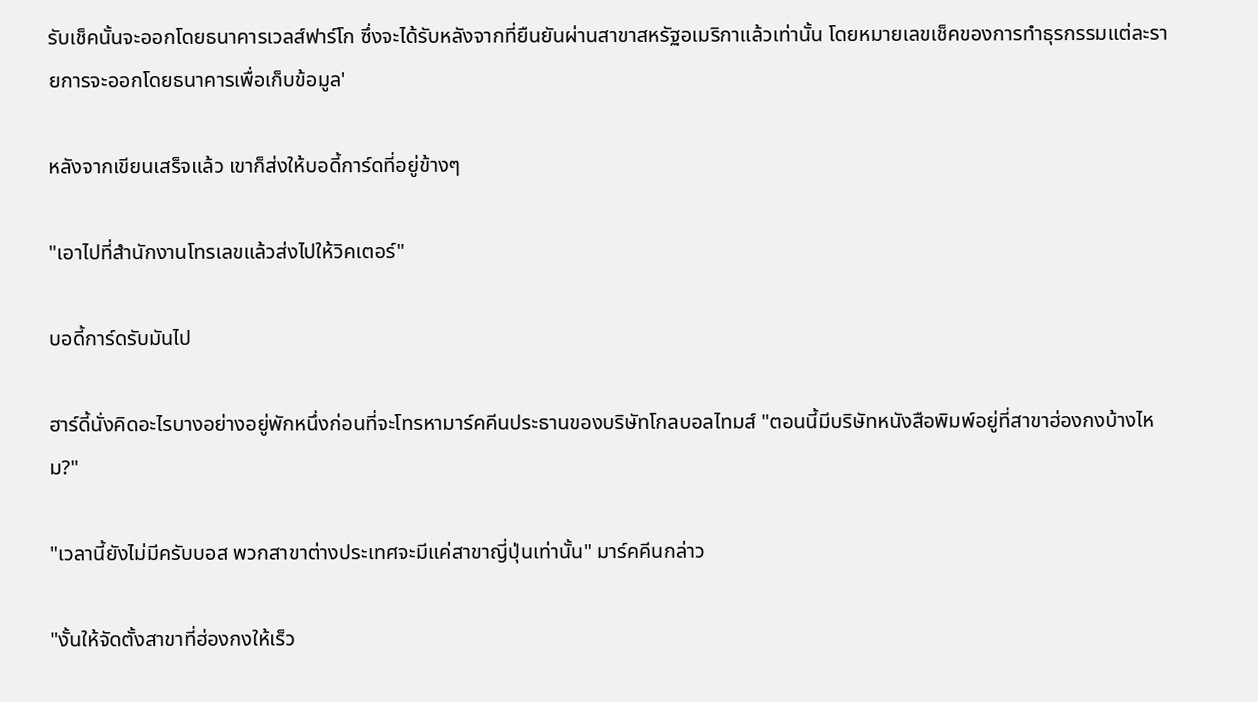รับเช็คนั้นจะออกโดยธนาคารเวลส์ฟาร์โก ซึ่งจะได้รับหลังจากที่ยืนยันผ่านสาขาสหรัฐอเมริกาแล้วเท่านั้น โดยหมายเลขเช็คของการทำธุรกรรมแต่ละรายการจะออกโดยธนาคารเพื่อเก็บข้อมูล'

หลังจากเขียนเสร็จแล้ว เขาก็ส่งให้บอดี้การ์ดที่อยู่ข้างๆ

"เอาไปที่สำนักงานโทรเลขแล้วส่งไปให้วิคเตอร์"

บอดี้การ์ดรับมันไป

ฮาร์ดี้นั่งคิดอะไรบางอย่างอยู่พักหนึ่งก่อนที่จะโทรหามาร์คคีนประธานของบริษัทโกลบอลไทมส์ "ตอนนี้มีบริษัทหนังสือพิมพ์อยู่ที่สาขาฮ่องกงบ้างไหม?"

"เวลานี้ยังไม่มีครับบอส พวกสาขาต่างประเทศจะมีแค่สาขาญี่ปุ่นเท่านั้น" มาร์คคีนกล่าว

"งั้นให้จัดตั้งสาขาที่ฮ่องกงให้เร็ว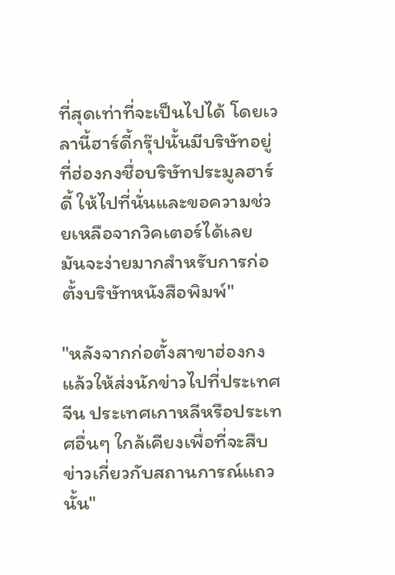ที่สุดเท่าที่จะเป็นไปได้ โดยเวลานี้ฮาร์ดี้กรุ๊ปนั้นมีบริษัทอยู่ที่ฮ่องกงชื่อบริษัทประมูลฮาร์ดี้ ให้ไปที่นั่นและขอความช่วยเหลือจากวิคเตอร์ได้เลย มันจะง่ายมากสำหรับการก่อตั้งบริษัทหนังสือพิมพ์"

"หลังจากก่อตั้งสาขาฮ่องกงแล้วให้ส่งนักข่าวไปที่ประเทศจีน ประเทศเกาหลีหรือประเทศอื่นๆ ใกล้เคียงเพื่อที่จะสืบข่าวเกี่ยวกับสถานการณ์แถวนั้น"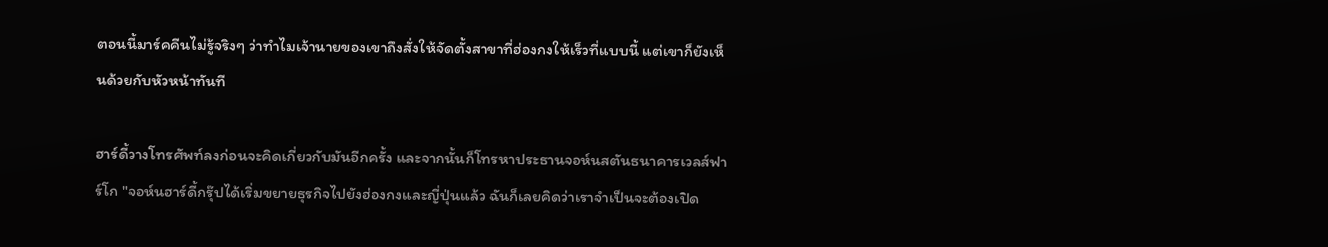ตอนนี้มาร์คคีนไม่รู้จริงๆ ว่าทำไมเจ้านายของเขาถึงสั่งให้จัดตั้งสาขาที่ฮ่องกงให้เร็วที่แบบนี้ แต่เขาก็ยังเห็นด้วยกับหัวหน้าทันที

ฮาร์ดี้วางโทรศัพท์ลงก่อนจะคิดเกี่ยวกับมันอีกครั้ง และจากนั้นก็โทรหาประธานจอห์นสตันธนาคารเวลส์ฟาร์โก "จอห์นฮาร์ดี้กรุ๊ปได้เริ่มขยายธุรกิจไปยังฮ่องกงและญี่ปุ่นแล้ว ฉันก็เลยคิดว่าเราจำเป็นจะต้องเปิด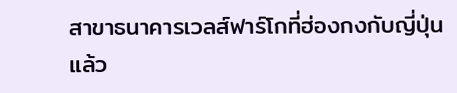สาขาธนาคารเวลส์ฟาร์โกที่ฮ่องกงกับญี่ปุ่นแล้ว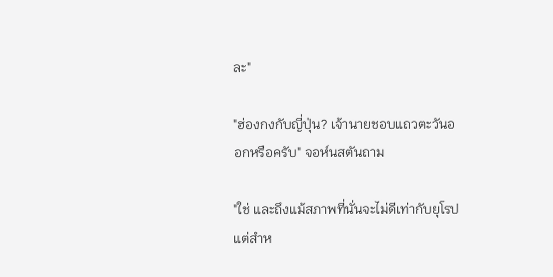ละ"

"ฮ่องกงกับญี่ปุ่น? เจ้านายชอบแถวตะวันออกหรือครับ" จอห์นสตันถาม

"ใช่ และถึงแม้สภาพที่นั่นจะไม่ดีเท่ากับยุโรป แต่สำห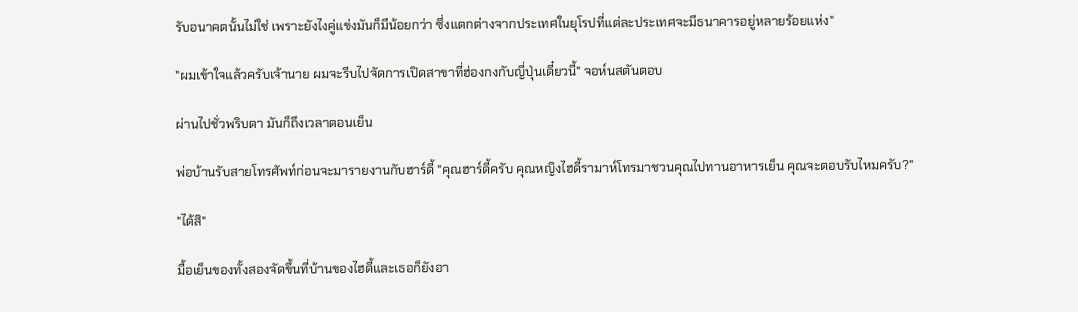รับอนาคตนั้นไม่ใช่ เพราะยังไงคู่แข่งมันก็มีน้อยกว่า ซึ่งแตกต่างจากประเทศในยุโรปที่แต่ละประเทศจะมีธนาคารอยู่หลายร้อยแห่ง"

"ผมเข้าใจแล้วครับเจ้านาย ผมจะรีบไปจัดการเปิดสาขาที่ฮ่องกงกับญี่ปุ่นเดี๋ยวนี้" จอห์นสตันตอบ

ผ่านไปชั่วพริบตา มันก็ถึงเวลาตอนเย็น

พ่อบ้านรับสายโทรศัพท์ก่อนจะมารายงานกับฮาร์ดี้ "คุณฮาร์ดี้ครับ คุณหญิงไฮดี้รามาห์โทรมาชวนคุณไปทานอาหารเย็น คุณจะตอบรับไหมครับ?"

"ได้สิ"

มื้อเย็นของทั้งสองจัดขึ้นที่บ้านของไฮดี้และเธอก็ยังอา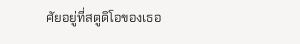ศัยอยู่ที่สตูดิโอของเธอ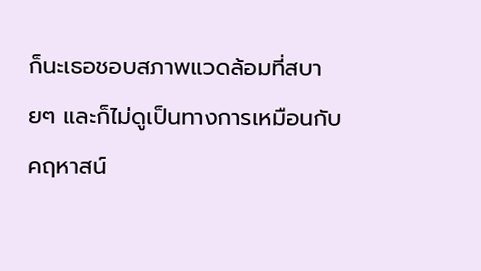ก็นะเธอชอบสภาพแวดล้อมที่สบายๆ และก็ไม่ดูเป็นทางการเหมือนกับคฤหาสน์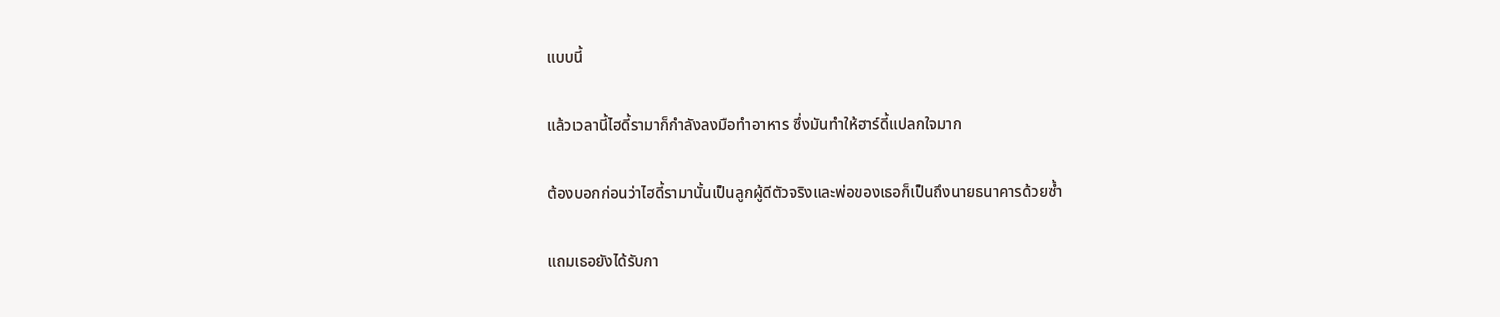แบบนี้

แล้วเวลานี้ไฮดี้รามาก็กำลังลงมือทำอาหาร ซึ่งมันทำให้ฮาร์ดี้แปลกใจมาก

ต้องบอกก่อนว่าไฮดี้รามานั้นเป็นลูกผู้ดีตัวจริงและพ่อของเธอก็เป็นถึงนายธนาคารด้วยซ้ำ

แถมเธอยังได้รับกา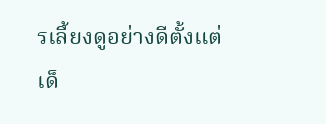รเลี้ยงดูอย่างดีตั้งแต่เด็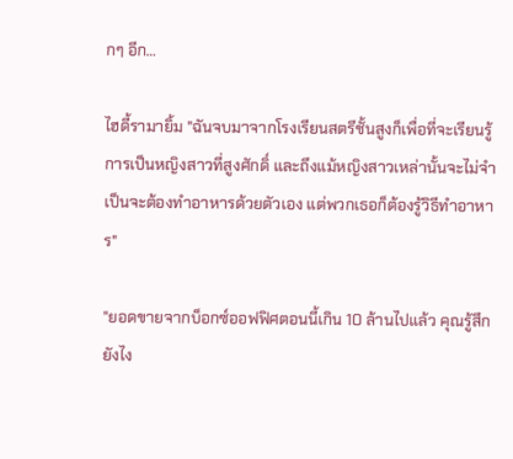กๆ อีก…

ไฮดี้รามายิ้ม "ฉันจบมาจากโรงเรียนสตรีชั้นสูงก็เพื่อที่จะเรียนรู้การเป็นหญิงสาวที่สูงศักดิ์ และถึงแม้หญิงสาวเหล่านั้นจะไม่จำเป็นจะต้องทำอาหารด้วยตัวเอง แต่พวกเธอก็ต้องรู้วิธีทำอาหาร"

"ยอดขายจากบ็อกซ์ออฟฟิศตอนนี้เกิน 10 ล้านไปแล้ว คุณรู้สึกยังไง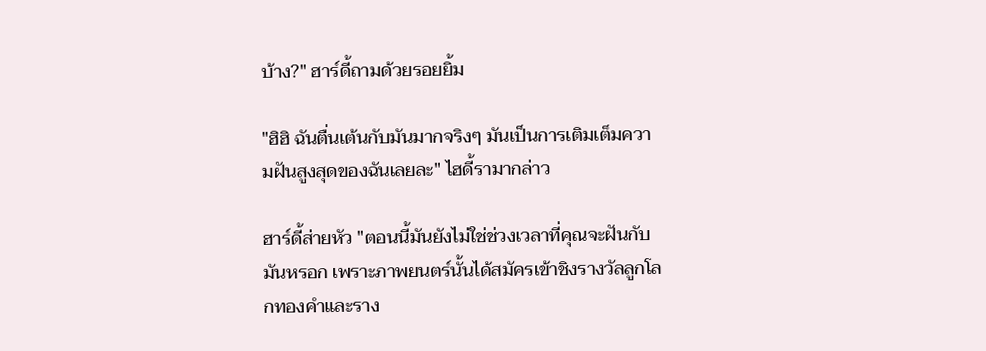บ้าง?" ฮาร์ดี้ถามด้วยรอยยิ้ม

"ฮิฮิ ฉันตื่นเต้นกับมันมากจริงๆ มันเป็นการเติมเต็มความฝันสูงสุดของฉันเลยละ" ไฮดี้รามากล่าว

ฮาร์ดี้ส่ายหัว "ตอนนี้มันยังไม่ใช่ช่วงเวลาที่คุณจะฝันกับมันหรอก เพราะภาพยนตร์นั้นได้สมัครเข้าชิงรางวัลลูกโลกทองคำและราง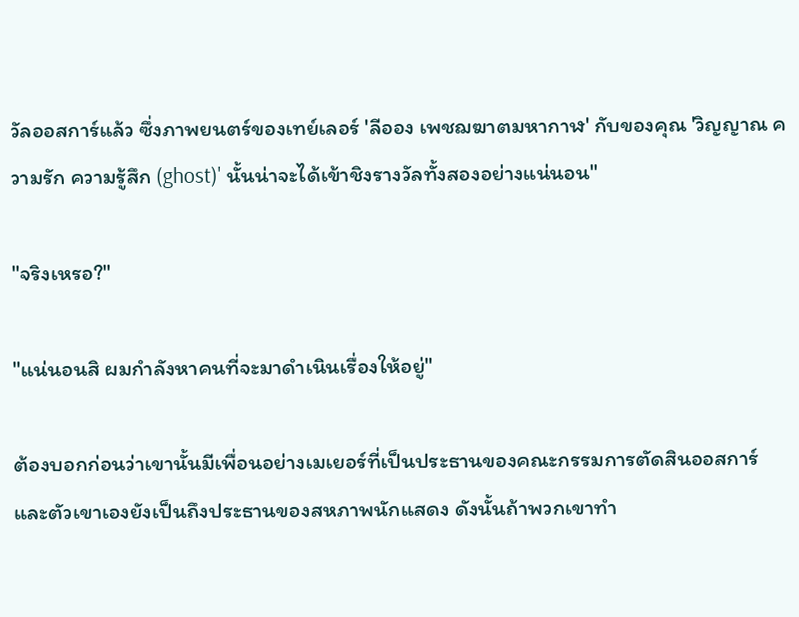วัลออสการ์แล้ว ซึ่งภาพยนตร์ของเทย์เลอร์ 'ลีออง เพชฌฆาตมหากาฬ' กับของคุณ 'วิญญาณ ความรัก ความรู้สึก (ghost)' นั้นน่าจะได้เข้าชิงรางวัลทั้งสองอย่างแน่นอน"

"จริงเหรอ?"

"แน่นอนสิ ผมกำลังหาคนที่จะมาดำเนินเรื่องให้อยู่"

ต้องบอกก่อนว่าเขานั้นมีเพื่อนอย่างเมเยอร์ที่เป็นประธานของคณะกรรมการตัดสินออสการ์ และตัวเขาเองยังเป็นถึงประธานของสหภาพนักแสดง ดังนั้นถ้าพวกเขาทำ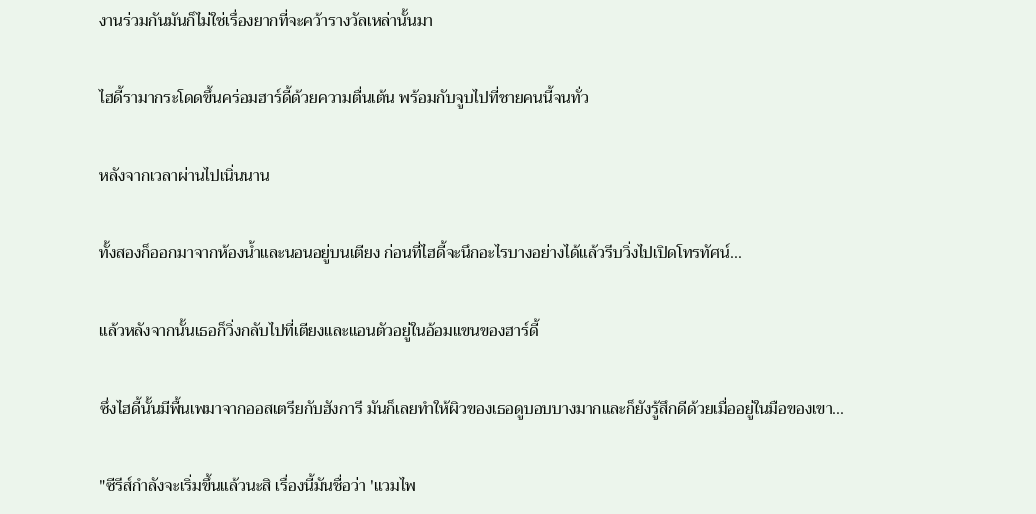งานร่วมกันมันก็ไม่ใช่เรื่องยากที่จะคว้ารางวัลเหล่านั้นมา

ไฮดี้รามากระโดดขึ้นคร่อมฮาร์ดี้ด้วยความตื่นเต้น พร้อมกับจูบไปที่ชายคนนี้จนทั่ว

หลังจากเวลาผ่านไปเนิ่นนาน

ทั้งสองก็ออกมาจากห้องน้ำและนอนอยู่บนเตียง ก่อนที่ไฮดี้จะนึกอะไรบางอย่างได้แล้วรีบวิ่งไปเปิดโทรทัศน์...

แล้วหลังจากนั้นเธอก็วิ่งกลับไปที่เตียงและแอนตัวอยู่ในอ้อมแขนของฮาร์ดี้

ซึ่งไฮดี้นั้นมีพื้นเพมาจากออสเตรียกับฮังการี มันก็เลยทำให้ผิวของเธอดูบอบบางมากและก็ยังรู้สึกดีด้วยเมื่ออยู่ในมือของเขา...

"ซีรีส์กำลังจะเริ่มขึ้นแล้วนะสิ เรื่องนี้มันชื่อว่า 'แวมไพ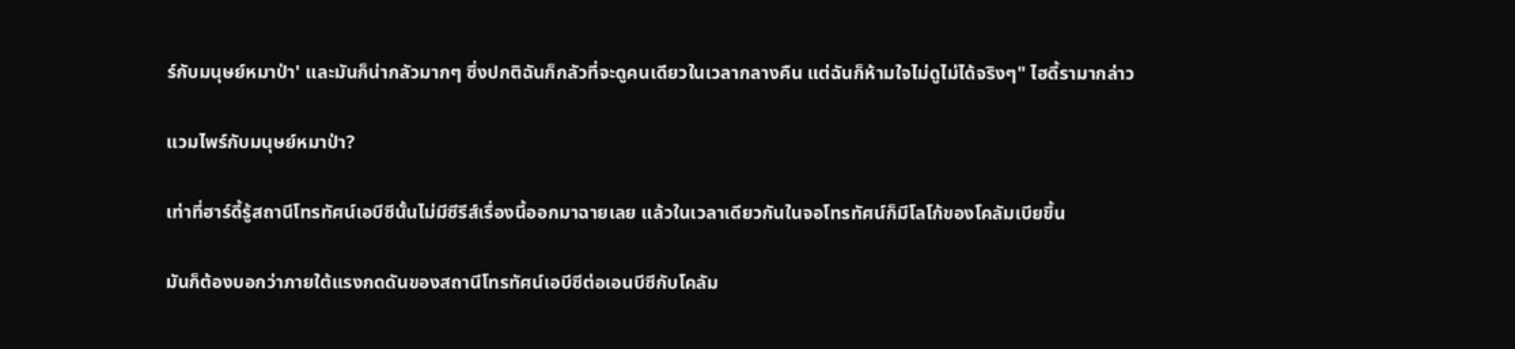ร์กับมนุษย์หมาป่า' และมันก็น่ากลัวมากๆ ซึ่งปกติฉันก็กลัวที่จะดูคนเดียวในเวลากลางคืน แต่ฉันก็ห้ามใจไม่ดูไม่ได้จริงๆ" ไฮดี้รามากล่าว

แวมไพร์กับมนุษย์หมาป่า?

เท่าที่ฮาร์ดี้รู้สถานีโทรทัศน์เอบีซีนั้นไม่มีซีรีส์เรื่องนี้ออกมาฉายเลย แล้วในเวลาเดียวกันในจอโทรทัศน์ก็มีโลโก้ของโคลัมเบียขึ้น

มันก็ต้องบอกว่าภายใต้แรงกดดันของสถานีโทรทัศน์เอบีซีต่อเอนบีซีกับโคลัม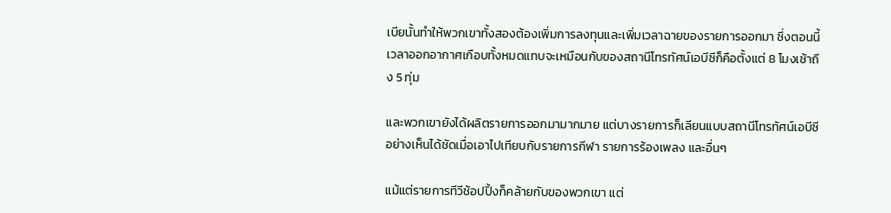เบียนั้นทำให้พวกเขาทั้งสองต้องเพิ่มการลงทุนและเพิ่มเวลาฉายของรายการออกมา ซึ่งตอนนี้เวลาออกอากาศเกือบทั้งหมดแทบจะเหมือนกับของสถานีโทรทัศน์เอบีซีก็คือตั้งแต่ 8 โมงเช้าถึง 5 ทุ่ม

และพวกเขายังได้ผลิตรายการออกมามากมาย แต่บางรายการก็เลียนแบบสถานีโทรทัศน์เอบีซีอย่างเห็นได้ชัดเมื่อเอาไปเทียบกับรายการกีฬา รายการร้องเพลง และอื่นๆ

แม้แต่รายการทีวีช้อปปิ้งก็คล้ายกับของพวกเขา แต่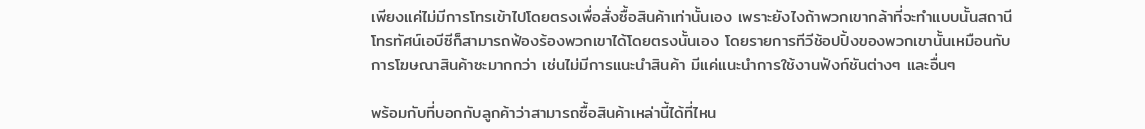เพียงแค่ไม่มีการโทรเข้าไปโดยตรงเพื่อสั่งซื้อสินค้าเท่านั้นเอง เพราะยังไงถ้าพวกเขากล้าที่จะทำแบบนั้นสถานีโทรทัศน์เอบีซีก็สามารถฟ้องร้องพวกเขาได้โดยตรงนั้นเอง โดยรายการทีวีช้อปปิ้งของพวกเขานั้นเหมือนกับการโฆษณาสินค้าซะมากกว่า เช่นไม่มีการแนะนำสินค้า มีแค่แนะนำการใช้งานฟังก์ชันต่างๆ และอื่นๆ

พร้อมกับที่บอกกับลูกค้าว่าสามารถซื้อสินค้าเหล่านี้ได้ที่ไหน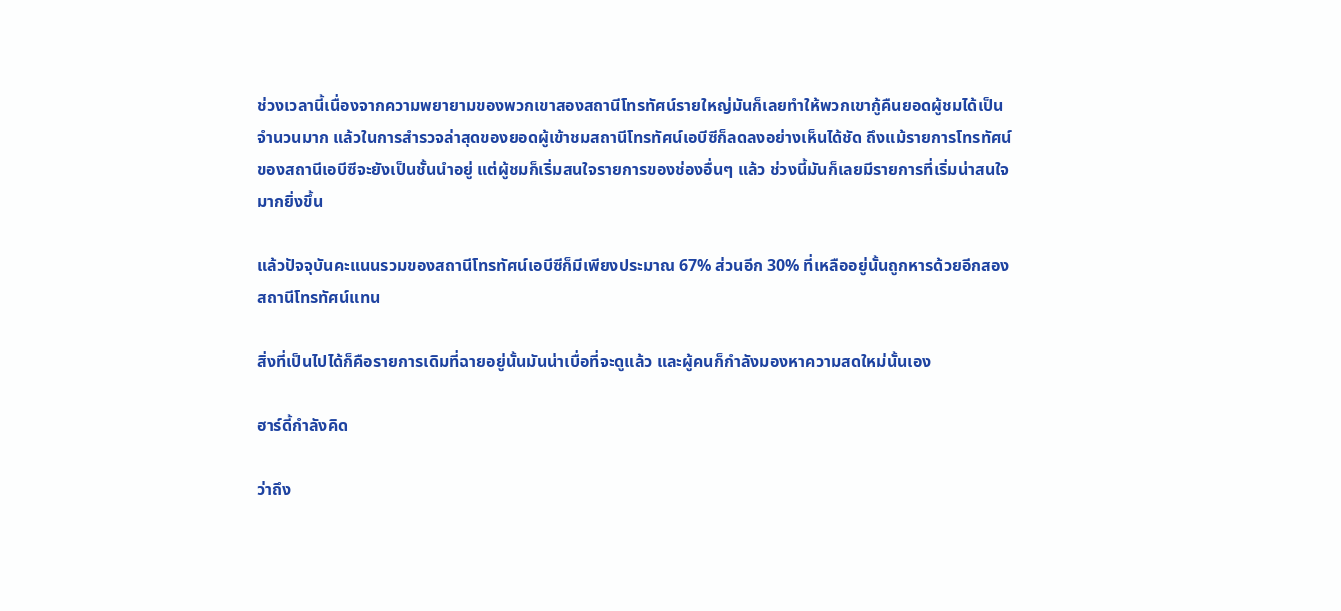ช่วงเวลานี้เนื่องจากความพยายามของพวกเขาสองสถานีโทรทัศน์รายใหญ่มันก็เลยทำให้พวกเขากู้คืนยอดผู้ชมได้เป็นจำนวนมาก แล้วในการสำรวจล่าสุดของยอดผู้เข้าชมสถานีโทรทัศน์เอบีซีก็ลดลงอย่างเห็นได้ชัด ถึงแม้รายการโทรทัศน์ของสถานีเอบีซีจะยังเป็นชั้นนำอยู่ แต่ผู้ชมก็เริ่มสนใจรายการของช่องอื่นๆ แล้ว ช่วงนี้มันก็เลยมีรายการที่เริ่มน่าสนใจมากยิ่งขึ้น

แล้วปัจจุบันคะแนนรวมของสถานีโทรทัศน์เอบีซีก็มีเพียงประมาณ 67% ส่วนอีก 30% ที่เหลืออยู่นั้นถูกหารด้วยอีกสองสถานีโทรทัศน์แทน

สิ่งที่เป็นไปได้ก็คือรายการเดิมที่ฉายอยู่นั้นมันน่าเบื่อที่จะดูแล้ว และผู้คนก็กำลังมองหาความสดใหม่นั้นเอง

ฮาร์ดี้กำลังคิด

ว่าถึง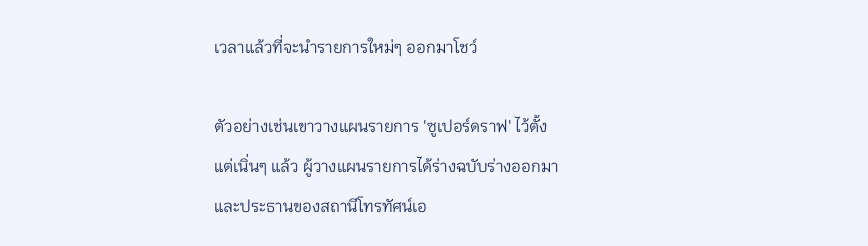เวลาแล้วที่จะนำรายการใหม่ๆ ออกมาโชว์

ตัวอย่างเช่นเขาวางแผนรายการ 'ซูเปอร์ดราฟ' ไว้ตั้งแต่เนิ่นๆ แล้ว ผู้วางแผนรายการได้ร่างฉบับร่างออกมาและประธานของสถานีโทรทัศน์เอ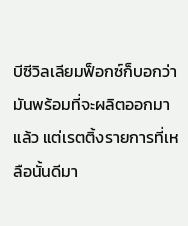บีซีวิลเลียมฟ็อกซ์ก็บอกว่ามันพร้อมที่จะผลิตออกมาแล้ว แต่เรตติ้งรายการที่เหลือนั้นดีมา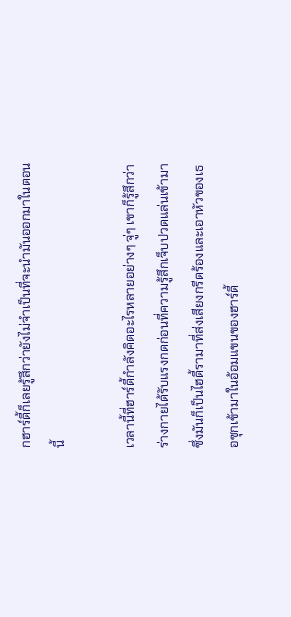กฮาร์ดี้ก็เลยรู้สึกว่ายังไม่จำเป็นที่จะนำมันออกมาในตอนนี้

เวลานี้ที่ฮาร์ดี้กำลังคิดอะไรหลายอย่างๆ จู่ๆ เขาก็รู้สึกว่าร่างกายได้รับแรงกดก่อนที่ความรู้สึกเจ็บปวดแล่นเข้ามาซึ่งมันก็เป็นไฮดี้รามาที่ส่งเสียงกรีดร้องและเอาหัวของเธอซุกเข้ามาในอ้อมแขนของฮาร์ดี้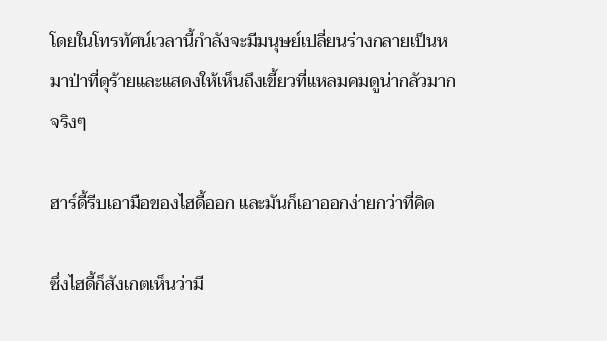โดยในโทรทัศน์เวลานี้กำลังจะมีมนุษย์เปลี่ยนร่างกลายเป็นหมาป่าที่ดุร้ายและแสดงให้เห็นถึงเขี้ยวที่แหลมคมดูน่ากลัวมากจริงๆ

ฮาร์ดี้รีบเอามือของไฮดี้ออก และมันก็เอาออกง่ายกว่าที่คิด

ซึ่งไฮดี้ก็สังเกตเห็นว่ามี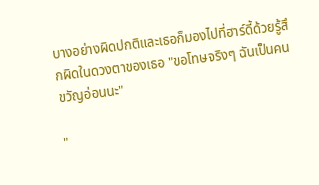บางอย่างผิดปกติและเธอก็มองไปที่ฮาร์ดี้ด้วยรู้สึกผิดในดวงตาของเธอ "ขอโทษจริงๆ ฉันเป็นคนขวัญอ่อนนะ"

"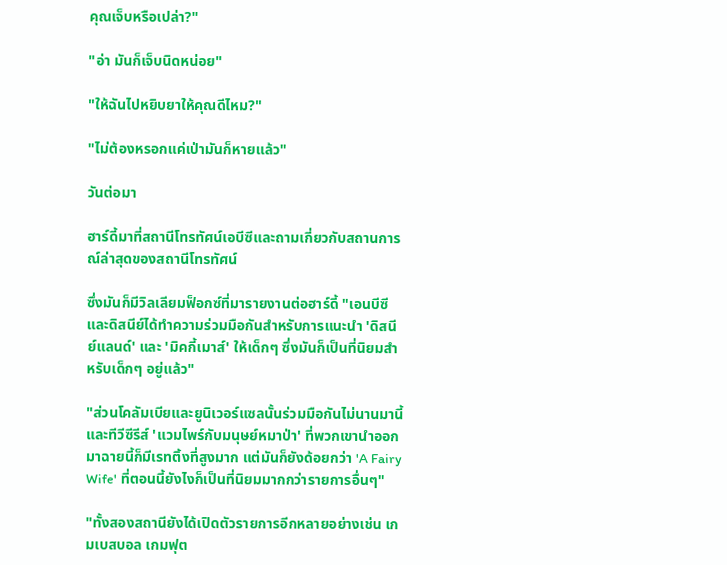คุณเจ็บหรือเปล่า?"

"อ่า มันก็เจ็บนิดหน่อย"

"ให้ฉันไปหยิบยาให้คุณดีไหม?"

"ไม่ต้องหรอกแค่เป่ามันก็หายแล้ว"

วันต่อมา

ฮาร์ดี้มาที่สถานีโทรทัศน์เอบีซีและถามเกี่ยวกับสถานการณ์ล่าสุดของสถานีโทรทัศน์

ซึ่งมันก็มีวิลเลียมฟ็อกซ์ที่มารายงานต่อฮาร์ดี้ "เอนบีซีและดิสนีย์ได้ทำความร่วมมือกันสำหรับการแนะนำ 'ดิสนีย์แลนด์' และ 'มิคกี้เมาส์' ให้เด็กๆ ซึ่งมันก็เป็นที่นิยมสำหรับเด็กๆ อยู่แล้ว"

"ส่วนโคลัมเบียและยูนิเวอร์แซลนั้นร่วมมือกันไม่นานมานี้ และทีวีซีรีส์ 'แวมไพร์กับมนุษย์หมาป่า' ที่พวกเขานำออกมาฉายนี้ก็มีเรทติ้งที่สูงมาก แต่มันก็ยังด้อยกว่า 'A Fairy Wife' ที่ตอนนี้ยังไงก็เป็นที่นิยมมากกว่ารายการอื่นๆ"

"ทั้งสองสถานียังได้เปิดตัวรายการอีกหลายอย่างเช่น เกมเบสบอล เกมฟุต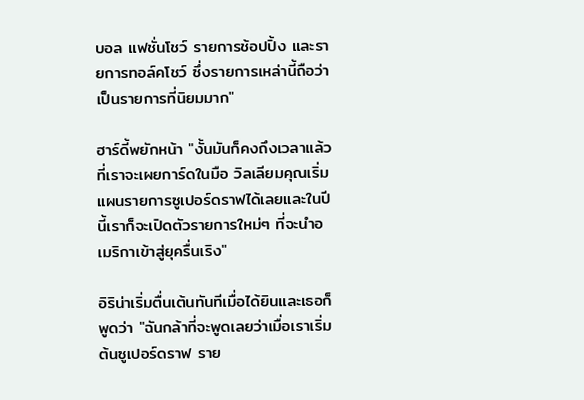บอล แฟชั่นโชว์ รายการช้อปปิ้ง และรายการทอล์คโชว์ ซึ่งรายการเหล่านี้ถือว่าเป็นรายการที่นิยมมาก"

ฮาร์ดี้พยักหน้า "งั้นมันก็คงถึงเวลาแล้วที่เราจะเผยการ์ดในมือ วิลเลียมคุณเริ่มแผนรายการซูเปอร์ดราฟได้เลยและในปีนี้เราก็จะเปิดตัวรายการใหม่ๆ ที่จะนำอเมริกาเข้าสู่ยุครื่นเริง"

อิริน่าเริ่มตื่นเต้นทันทีเมื่อได้ยินและเธอก็พูดว่า "ฉันกล้าที่จะพูดเลยว่าเมื่อเราเริ่มต้นซูเปอร์ดราฟ ราย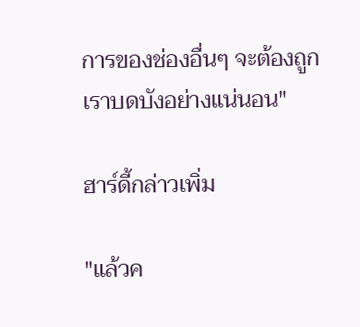การของช่องอื่นๆ จะต้องถูกเราบดบังอย่างแน่นอน"

ฮาร์ดี้กล่าวเพิ่ม

"แล้วค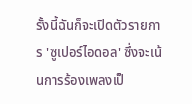รั้งนี้ฉันก็จะเปิดตัวรายการ 'ซูเปอร์ไอดอล' ซึ่งจะเน้นการร้องเพลงเป็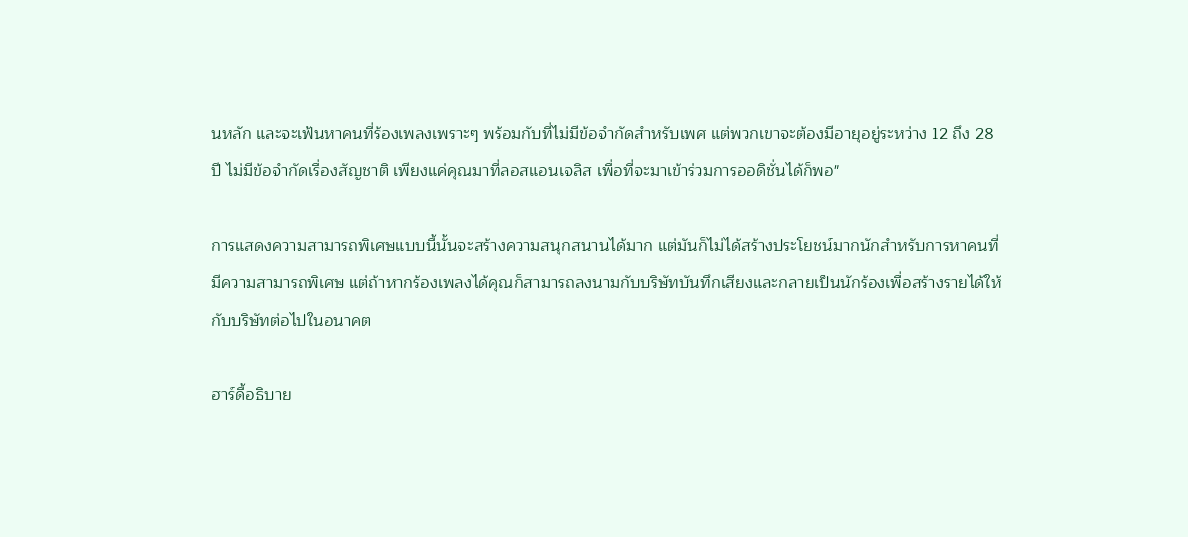นหลัก และจะเฟ้นหาคนที่ร้องเพลงเพราะๆ พร้อมกับที่ไม่มีข้อจำกัดสำหรับเพศ แต่พวกเขาจะต้องมีอายุอยู่ระหว่าง 12 ถึง 28 ปี ไม่มีข้อจำกัดเรื่องสัญชาติ เพียงแค่คุณมาที่ลอสแอนเจลิส เพื่อที่จะมาเข้าร่วมการออดิชั่นได้ก็พอ"

การแสดงความสามารถพิเศษแบบนี้นั้นจะสร้างความสนุกสนานได้มาก แต่มันก็ไม่ได้สร้างประโยชน์มากนักสำหรับการหาคนที่มีความสามารถพิเศษ แต่ถ้าหากร้องเพลงได้คุณก็สามารถลงนามกับบริษัทบันทึกเสียงและกลายเป็นนักร้องเพื่อสร้างรายได้ให้กับบริษัทต่อไปในอนาคต

ฮาร์ดี้อธิบาย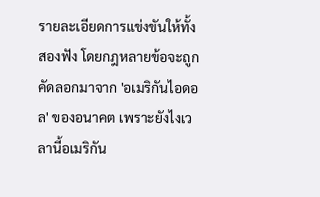รายละเอียดการแข่งขันให้ทั้งสองฟัง โดยกฎหลายข้อจะถูกคัดลอกมาจาก 'อเมริกันไอดอล' ของอนาคต เพราะยังไงเวลานี้อเมริกัน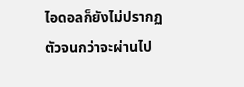ไอดอลก็ยังไม่ปรากฏตัวจนกว่าจะผ่านไป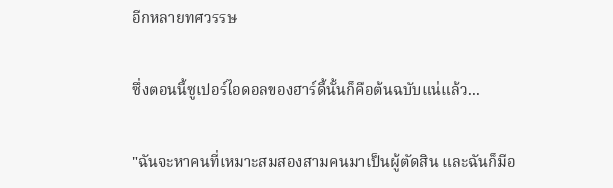อีกหลายทศวรรษ

ซึ่งตอนนี้ซูเปอร์ไอดอลของฮาร์ดี้นั้นก็คือต้นฉบับแน่แล้ว...

"ฉันจะหาคนที่เหมาะสมสองสามคนมาเป็นผู้ตัดสิน และฉันก็มีอ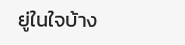ยู่ในใจบ้าง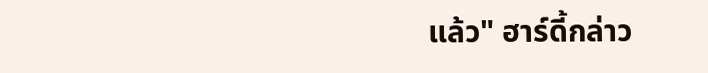แล้ว" ฮาร์ดี้กล่าว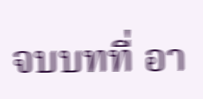จบบทที่ อา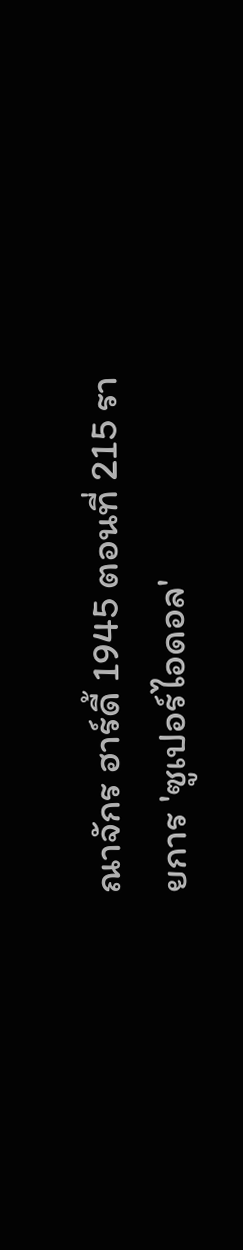ณาจักร ฮาร์ดี้ 1945 ตอนที่ 215 รายการ 'ซูเปอร์ไอดอล'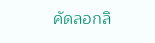คัดลอกลิ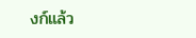งก์แล้ว